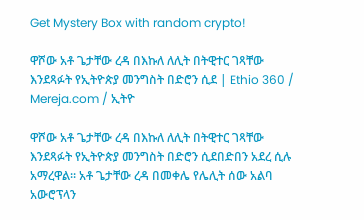Get Mystery Box with random crypto!

ዋሾው አቶ ጌታቸው ረዳ በእኩለ ለሊት በትዊተር ገጻቸው እንደጻፉት የኢትዮጵያ መንግስት በድሮን ሲደ | Ethio 360 / Mereja.com / ኢትዮ

ዋሾው አቶ ጌታቸው ረዳ በእኩለ ለሊት በትዊተር ገጻቸው እንደጻፉት የኢትዮጵያ መንግስት በድሮን ሲደበድበን አደረ ሲሉ አማረዋል። አቶ ጌታቸው ረዳ በመቀሌ የሌሊት ሰው አልባ አውሮፕላን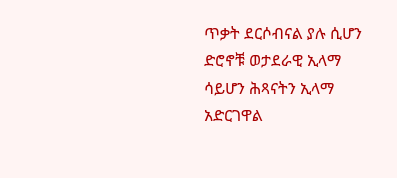ጥቃት ደርሶብናል ያሉ ሲሆን ድሮኖቹ ወታደራዊ ኢላማ ሳይሆን ሕጻናትን ኢላማ አድርገዋል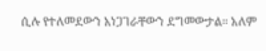ሲሉ የተለመደውን አነጋገራቸውን ደግመውታል። አለም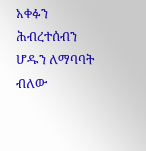አቀፉን ሕብረተሰብን ሆዱን ለማባባት ብለው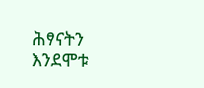ሕፃናትን እንደሞቱ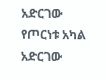አድርገው የጦርነቱ አካል አድርገው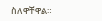ስለዋቸዋል።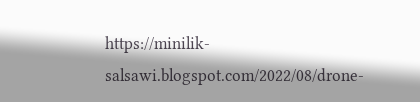https://minilik-salsawi.blogspot.com/2022/08/drone-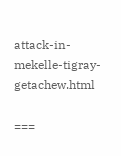attack-in-mekelle-tigray-getachew.html

===